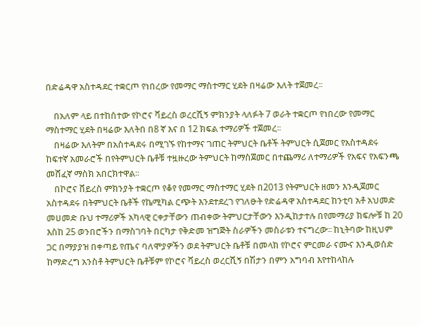በድሬዳዋ አስተዳደር ተቋርጦ የነበረው የመማር ማስተማር ሂደት በዛሬው እለት ተጀመረ፡፡

    በአለም ላይ በተከሰተው የኮሮና ቫይረስ ወረርሺኝ ምክንያት ላለፉት 7 ወራት ተቋርጦ የነበረው የመማር ማስተማር ሂደት በዛሬው እለትበ በ8 ኛ እና በ 12 ክፍል ተማሪዎች ተጀመረ፡፡
    በዛሬው እለትም በአስተዳደሩ በሚገኙ የከተማና ገጠር ትምህርት ቤቶች ትምህርት ሲጀመር የአስተዳደሩ ከፍተኛ አመራሮች በየትምህርት ቤቶቹ ተዟዙረው ትምህርት ከማስጀመር በተጨማሪ ለተማሪዎች የአፍና የአፍንጫ መሸፈኛ ማስክ አበርክተዋል፡፡
    በኮሮና ቨይረስ ምክንያት ተቋርጦ የቆየ የመማር ማስተማር ሂደት በ2013 የትምህርት ዘመን እንዲጀመር አስተዳደሩ በትምህርት ቤቶች የኬሚካል ርጭት እንደተደረገ የገለፁት የድሬዳዋ አስተዳደር ከንቲባ አቶ አህመድ መሀመድ ቡህ ተማሪዎች አካላዊ ርቀታቸውን ጠብቀው ትምህርታቸውን እንዲከታተሉ በየመማሪያ ክፍሎቹ ከ 20 እስከ 25 ወንበሮችን በማስገባት በርካታ የቅድመ ዝግጅት ስራዎችን መስራቱን ተናግረው፡፡ ከኒትባው ከዚህም ጋር በማያያዝ በቀጣይ የጤና ባለሞያዎችን ወደ ትምህርት ቤቶቹ በመላክ የኮሮና ምርመራ ናሙና እንዲወሰድ ከማድረግ አንስቶ ትምህርት ቤቶቹም የኮሮና ቫይረስ ወረርሺኝ በሽታን በምን አግባብ እየተከላከሉ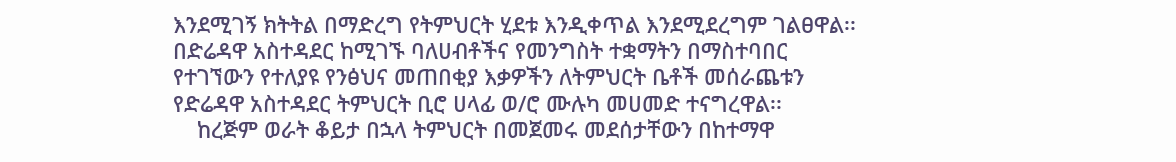እንደሚገኝ ክትትል በማድረግ የትምህርት ሂደቱ እንዲቀጥል እንደሚደረግም ገልፀዋል፡፡ በድሬዳዋ አስተዳደር ከሚገኙ ባለሀብቶችና የመንግስት ተቋማትን በማስተባበር የተገኘውን የተለያዩ የንፅህና መጠበቂያ እቃዎችን ለትምህርት ቤቶች መሰራጨቱን የድሬዳዋ አስተዳደር ትምህርት ቢሮ ሀላፊ ወ/ሮ ሙሉካ መሀመድ ተናግረዋል፡፡
    ከረጅም ወራት ቆይታ በኋላ ትምህርት በመጀመሩ መደሰታቸውን በከተማዋ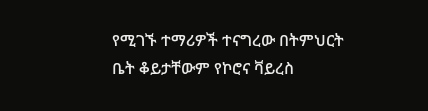የሚገኙ ተማሪዎች ተናግረው በትምህርት ቤት ቆይታቸውም የኮሮና ቫይረስ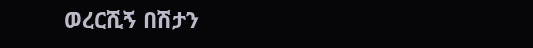ወረርሺኝ በሽታን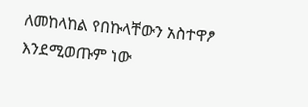ለመከላከል የበኩላቸውን አስተዋፆ እንደሚወጡም ነው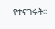የተናገሩት፡፡